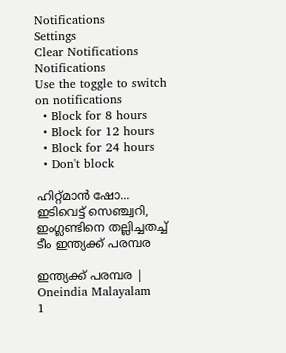Notifications
Settings
Clear Notifications
Notifications
Use the toggle to switch on notifications
  • Block for 8 hours
  • Block for 12 hours
  • Block for 24 hours
  • Don't block

ഹിറ്റ്മാന്‍ ഷോ... ഇടിവെട്ട് സെഞ്ച്വറി, ഇംഗ്ലണ്ടിനെ തല്ലിച്ചതച്ച് ടീം ഇന്ത്യക്ക് പരമ്പര

ഇന്ത്യക്ക് പരമ്പര | Oneindia Malayalam
1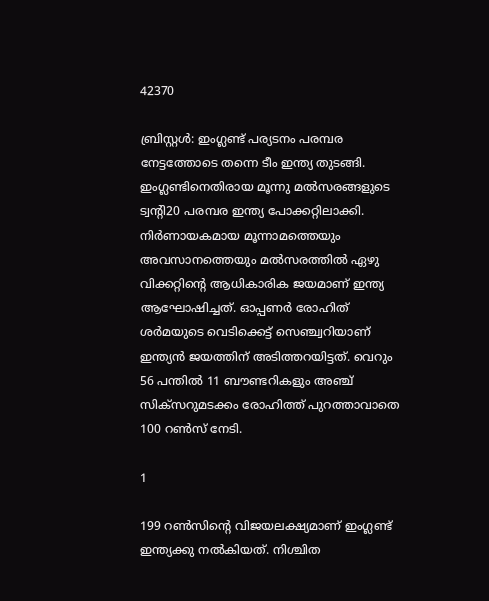42370

ബ്രിസ്റ്റള്‍: ഇംഗ്ലണ്ട് പര്യടനം പരമ്പര നേട്ടത്തോടെ തന്നെ ടീം ഇന്ത്യ തുടങ്ങി. ഇംഗ്ലണ്ടിനെതിരായ മൂന്നു മല്‍സരങ്ങളുടെ ട്വന്റി20 പരമ്പര ഇന്ത്യ പോക്കറ്റിലാക്കി. നിര്‍ണായകമായ മൂന്നാമത്തെയും അവസാനത്തെയും മല്‍സരത്തില്‍ ഏഴു വിക്കറ്റിന്റെ ആധികാരിക ജയമാണ് ഇന്ത്യ ആഘോഷിച്ചത്. ഓപ്പണര്‍ രോഹിത് ശര്‍മയുടെ വെടിക്കെട്ട് സെഞ്ച്വറിയാണ് ഇന്ത്യന്‍ ജയത്തിന് അടിത്തറയിട്ടത്. വെറും 56 പന്തില്‍ 11 ബൗണ്ടറികളും അഞ്ച് സിക്‌സറുമടക്കം രോഹിത്ത് പുറത്താവാതെ 100 റണ്‍സ് നേടി.

1

199 റണ്‍സിന്റെ വിജയലക്ഷ്യമാണ് ഇംഗ്ലണ്ട് ഇന്ത്യക്കു നല്‍കിയത്. നിശ്ചിത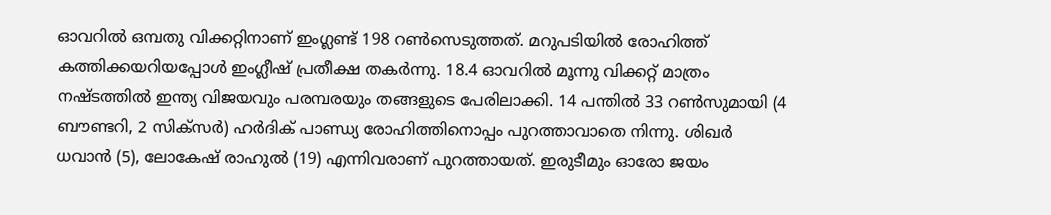ഓവറില്‍ ഒമ്പതു വിക്കറ്റിനാണ് ഇംഗ്ലണ്ട് 198 റണ്‍സെടുത്തത്. മറുപടിയില്‍ രോഹിത്ത് കത്തിക്കയറിയപ്പോള്‍ ഇംഗ്ലീഷ് പ്രതീക്ഷ തകര്‍ന്നു. 18.4 ഓവറില്‍ മൂന്നു വിക്കറ്റ് മാത്രം നഷ്ടത്തില്‍ ഇന്ത്യ വിജയവും പരമ്പരയും തങ്ങളുടെ പേരിലാക്കി. 14 പന്തില്‍ 33 റണ്‍സുമായി (4 ബൗണ്ടറി, 2 സിക്‌സര്‍) ഹര്‍ദിക് പാണ്ഡ്യ രോഹിത്തിനൊപ്പം പുറത്താവാതെ നിന്നു. ശിഖര്‍ ധവാന്‍ (5), ലോകേഷ് രാഹുല്‍ (19) എന്നിവരാണ് പുറത്തായത്. ഇരുടീമും ഓരോ ജയം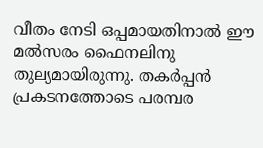വീതം നേടി ഒപ്പമായതിനാല്‍ ഈ മല്‍സരം ഫൈനലിനു തുല്യമായിരുന്നു. തകര്‍പ്പന്‍ പ്രകടനത്തോടെ പരമ്പര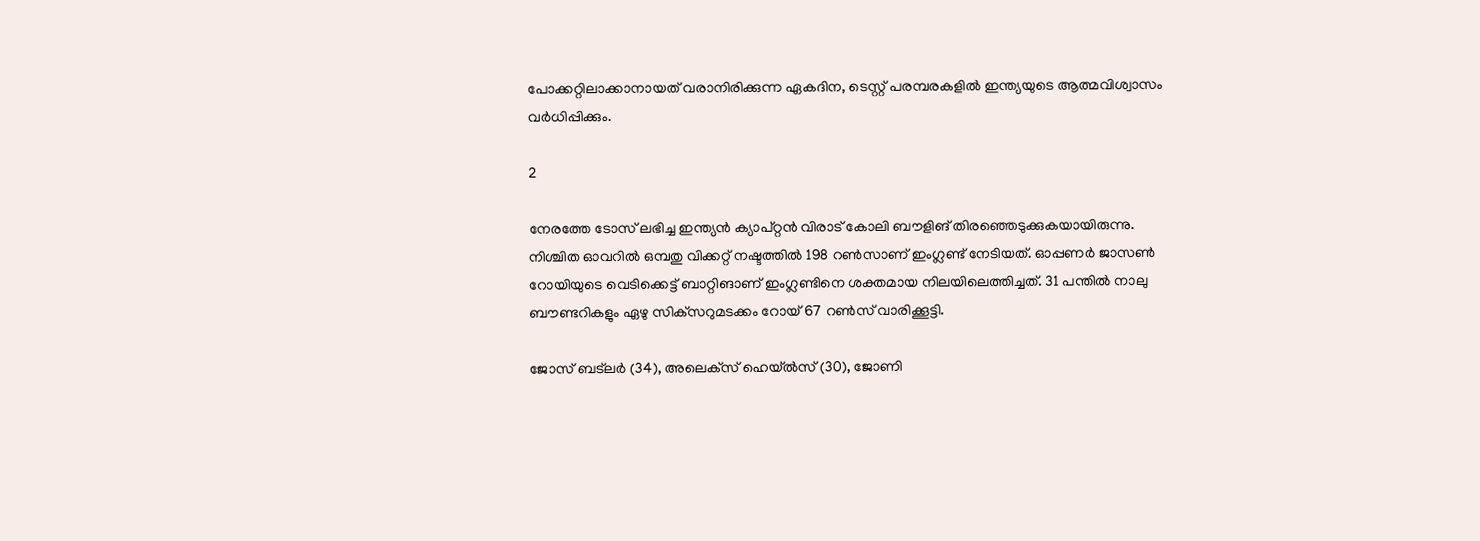പോക്കറ്റിലാക്കാനായത് വരാനിരിക്കുന്ന ഏകദിന, ടെസ്റ്റ് പരമ്പരകളില്‍ ഇന്ത്യയുടെ ആത്മവിശ്വാസം വര്‍ധിപ്പിക്കും.

2

നേരത്തേ ടോസ് ലഭിച്ച ഇന്ത്യന്‍ ക്യാപ്റ്റന്‍ വിരാട് കോലി ബൗളിങ് തിരഞ്ഞെടുക്കുകയായിരുന്നു. നിശ്ചിത ഓവറില്‍ ഒമ്പതു വിക്കറ്റ് നഷ്ടത്തില്‍ 198 റണ്‍സാണ് ഇംഗ്ലണ്ട് നേടിയത്. ഓപ്പണര്‍ ജാസണ്‍ റോയിയുടെ വെടിക്കെട്ട് ബാറ്റിങാണ് ഇംഗ്ലണ്ടിനെ ശക്തമായ നിലയിലെത്തിച്ചത്. 31 പന്തില്‍ നാലു ബൗണ്ടറികളും ഏഴു സിക്‌സറുമടക്കം റോയ് 67 റണ്‍സ് വാരിക്കൂട്ടി.

ജോസ് ബട്‌ലര്‍ (34), അലെക്‌സ് ഹെയ്ല്‍സ് (30), ജോണി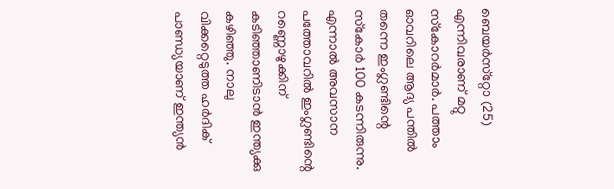ബെയര്‍സ്‌റ്റോ (25) എന്നിവരാണ് മറ്റു സ്‌കോറര്‍മാര്‍. പത്താം ഓവറിലെ ആദ്യ പന്തില്‍ തന്നെ ഇംഗ്ലണ്ടിന്റെ സ്‌കോര്‍ 100 കടന്നിരുന്നു. എന്നാല്‍ അവസാന പത്തോവറില്‍ ഇംഗ്ലണ്ടിന്റെ റണ്ണൊഴുക്കിന് കടിഞ്ഞാണിടാന്‍ ഇന്ത്യക്കു കഴിഞ്ഞു. നാലു വിക്കറ്റെടുത്ത ഹര്‍ദിക് പാണ്ഡ്യയാണ് ഇന്ത്യന്‍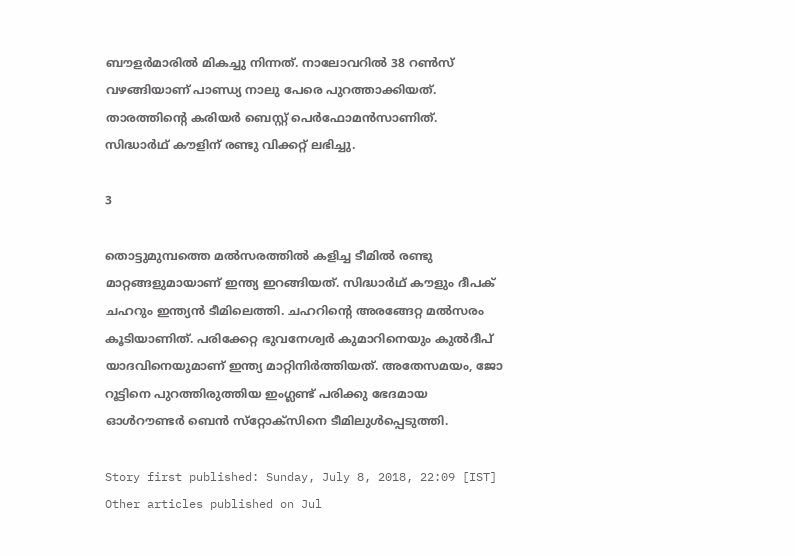ബൗളര്‍മാരില്‍ മികച്ചു നിന്നത്. നാലോവറില്‍ 38 റണ്‍സ് വഴങ്ങിയാണ് പാണ്ഡ്യ നാലു പേരെ പുറത്താക്കിയത്. താരത്തിന്റെ കരിയര്‍ ബെസ്റ്റ് പെര്‍ഫോമന്‍സാണിത്.
സിദ്ധാര്‍ഥ് കൗളിന് രണ്ടു വിക്കറ്റ് ലഭിച്ചു.

3

തൊട്ടുമുമ്പത്തെ മല്‍സരത്തില്‍ കളിച്ച ടീമില്‍ രണ്ടു മാറ്റങ്ങളുമായാണ് ഇന്ത്യ ഇറങ്ങിയത്. സിദ്ധാര്‍ഥ് കൗളും ദീപക് ചഹറും ഇന്ത്യന്‍ ടീമിലെത്തി. ചഹറിന്റെ അരങ്ങേറ്റ മല്‍സരം കൂടിയാണിത്. പരിക്കേറ്റ ഭുവനേശ്വര്‍ കുമാറിനെയും കുല്‍ദീപ് യാദവിനെയുമാണ് ഇന്ത്യ മാറ്റിനിര്‍ത്തിയത്. അതേസമയം, ജോ റൂട്ടിനെ പുറത്തിരുത്തിയ ഇംഗ്ലണ്ട് പരിക്കു ഭേദമായ ഓള്‍റൗണ്ടര്‍ ബെന്‍ സ്‌റ്റോക്‌സിനെ ടീമിലുള്‍പ്പെടുത്തി.

Story first published: Sunday, July 8, 2018, 22:09 [IST]
Other articles published on Jul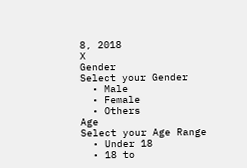8, 2018
X
Gender
Select your Gender
  • Male
  • Female
  • Others
Age
Select your Age Range
  • Under 18
  • 18 to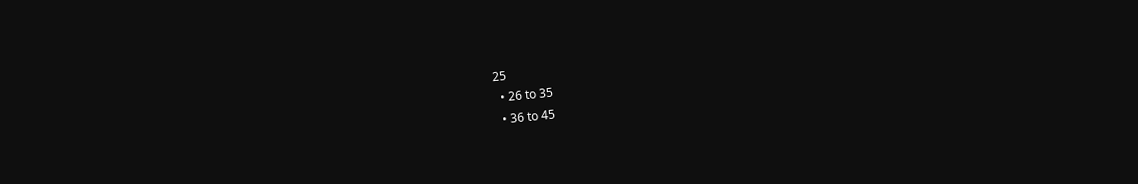25
  • 26 to 35
  • 36 to 45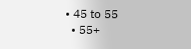• 45 to 55
  • 55+